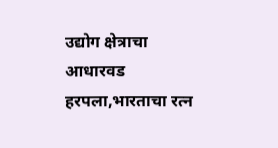उद्योग क्षेत्राचा आधारवड हरपला,भारताचा रत्न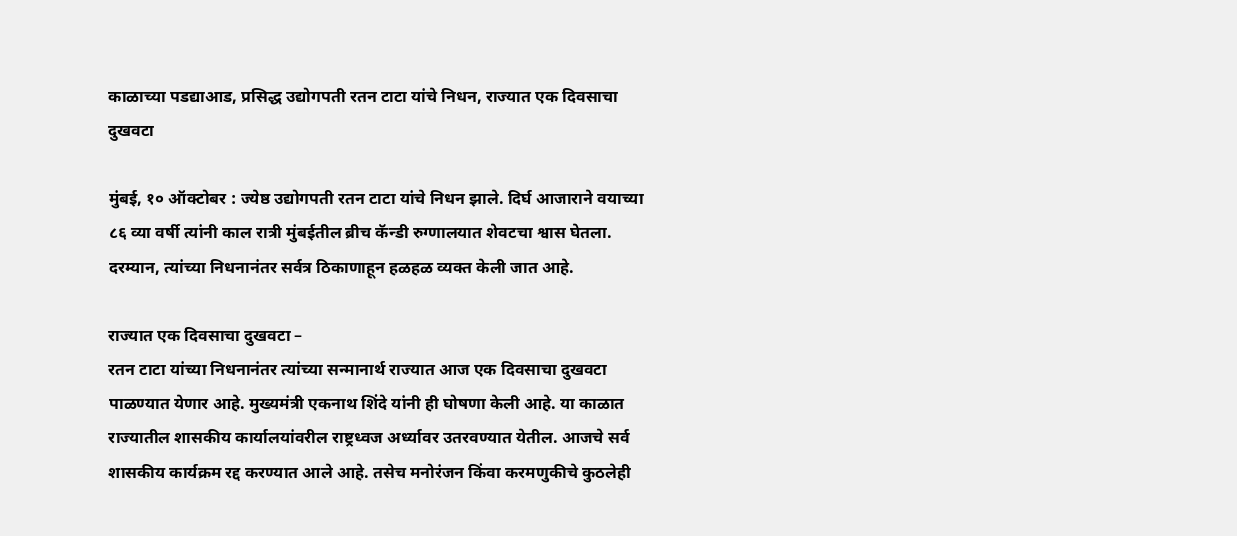काळाच्या पडद्याआड, प्रसिद्ध उद्योगपती रतन टाटा यांचे निधन, राज्यात एक दिवसाचा दुखवटा

मुंबई, १० ऑक्टोबर : ज्येष्ठ उद्योगपती रतन टाटा यांचे निधन झाले. दिर्घ आजाराने वयाच्या ८६ व्या वर्षी त्यांनी काल रात्री मुंबईतील ब्रीच कॅन्डी रुग्णालयात शेवटचा श्वास घेतला. दरम्यान, त्यांच्या निधनानंतर सर्वत्र ठिकाणाहून हळहळ व्यक्त केली जात आहे.

राज्यात एक दिवसाचा दुखवटा –
रतन टाटा यांच्या निधनानंतर त्यांच्या सन्मानार्थ राज्यात आज एक दिवसाचा दुखवटा पाळण्यात येणार आहे. मुख्यमंत्री एकनाथ शिंदे यांनी ही घोषणा केली आहे. या काळात राज्यातील शासकीय कार्यालयांवरील राष्ट्रध्वज अर्ध्यावर उतरवण्यात येतील. आजचे सर्व शासकीय कार्यक्रम रद्द करण्यात आले आहे. तसेच मनोरंजन किंवा करमणुकीचे कुठलेही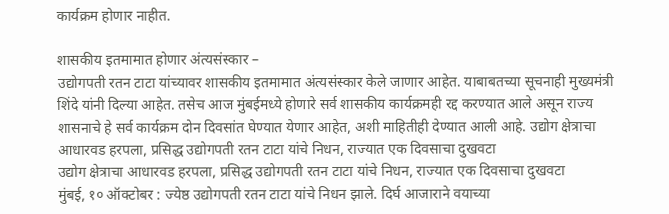कार्यक्रम होणार नाहीत.

शासकीय इतमामात होणार अंत्यसंस्कार –
उद्योगपती रतन टाटा यांच्यावर शासकीय इतमामात अंत्यसंस्कार केले जाणार आहेत. याबाबतच्या सूचनाही मुख्यमंत्री शिंदे यांनी दिल्या आहेत. तसेच आज मुंबईमध्ये होणारे सर्व शासकीय कार्यक्रमही रद्द करण्यात आले असून राज्य शासनाचे हे सर्व कार्यक्रम दोन दिवसांत घेण्यात येणार आहेत, अशी माहितीही देण्यात आली आहे. उद्योग क्षेत्राचा आधारवड हरपला, प्रसिद्ध उद्योगपती रतन टाटा यांचे निधन, राज्यात एक दिवसाचा दुखवटा
उद्योग क्षेत्राचा आधारवड हरपला, प्रसिद्ध उद्योगपती रतन टाटा यांचे निधन, राज्यात एक दिवसाचा दुखवटा
मुंबई, १० ऑक्टोबर : ज्येष्ठ उद्योगपती रतन टाटा यांचे निधन झाले. दिर्घ आजाराने वयाच्या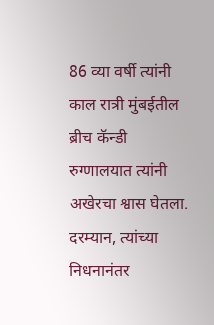86 व्या वर्षी त्यांनी काल रात्री मुंबईतील ब्रीच कॅन्डी रुग्णालयात त्यांनी अखेरचा श्वास घेतला. दरम्यान, त्यांच्या निधनानंतर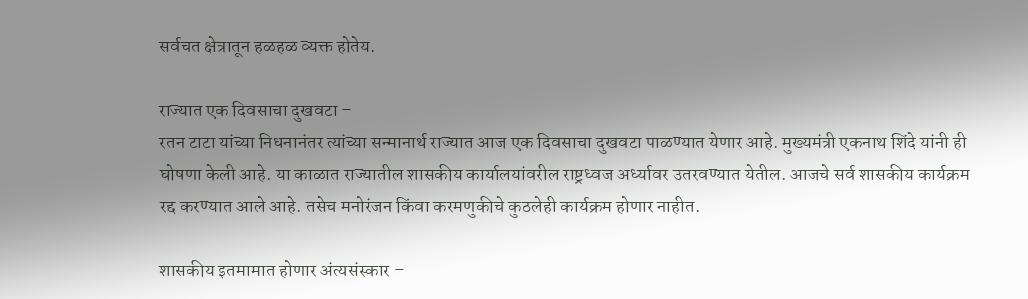सर्वचत क्षेत्रातून हळहळ व्यक्त होतेय.

राज्यात एक दिवसाचा दुखवटा –
रतन टाटा यांच्या निधनानंतर त्यांच्या सन्मानार्थ राज्यात आज एक दिवसाचा दुखवटा पाळण्यात येणार आहे. मुख्यमंत्री एकनाथ शिंदे यांनी ही घोषणा केली आहे. या काळात राज्यातील शासकीय कार्यालयांवरील राष्ट्रध्वज अर्ध्यावर उतरवण्यात येतील. आजचे सर्व शासकीय कार्यक्रम रद्द करण्यात आले आहे. तसेच मनोरंजन किंवा करमणुकीचे कुठलेही कार्यक्रम होणार नाहीत.

शासकीय इतमामात होणार अंत्यसंस्कार –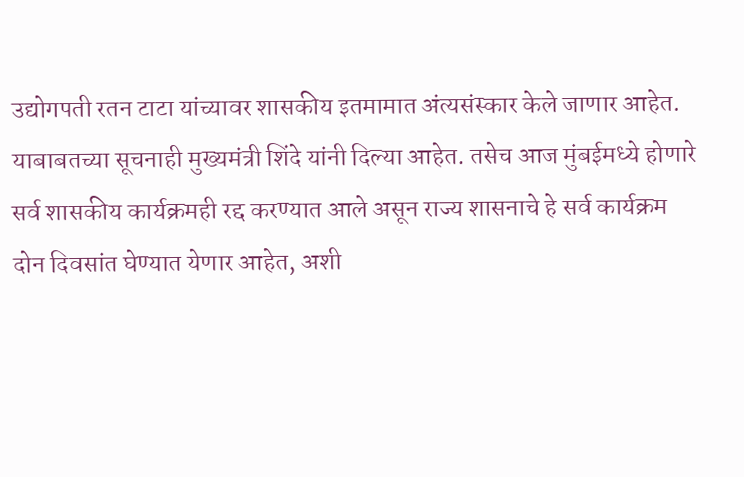उद्योगपती रतन टाटा यांच्यावर शासकीय इतमामात अंत्यसंस्कार केले जाणार आहेत. याबाबतच्या सूचनाही मुख्यमंत्री शिंदे यांनी दिल्या आहेत. तसेच आज मुंबईमध्ये होणारे सर्व शासकीय कार्यक्रमही रद्द करण्यात आले असून राज्य शासनाचे हे सर्व कार्यक्रम दोन दिवसांत घेण्यात येणार आहेत, अशी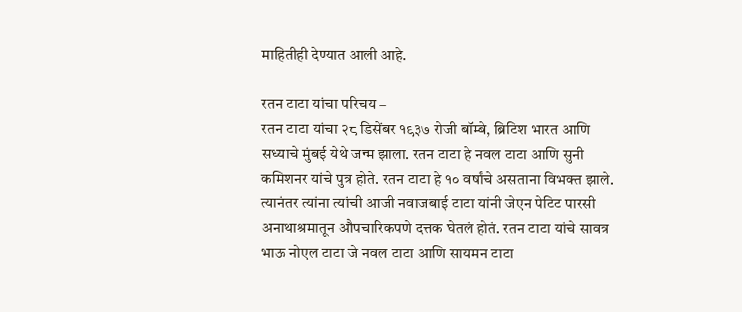माहितीही देण्यात आली आहे.

रतन टाटा यांचा परिचय –
रतन टाटा यांचा २८ डिसेंबर १९३७ रोजी बॉम्बे, ब्रिटिश भारत आणि सध्याचे मुंबई येथे जन्म झाला. रतन टाटा हे नवल टाटा आणि सुनी कमिशनर यांचे पुत्र होते. रतन टाटा हे १० वर्षांचे असताना विभक्त झाले. त्यानंतर त्यांना त्यांची आजी नवाजबाई टाटा यांनी जेएन पेटिट पारसी अनाथाश्रमातून औपचारिकपणे दत्तक घेतलं होतं. रतन टाटा यांचे सावत्र भाऊ नोएल टाटा जे नवल टाटा आणि सायमन टाटा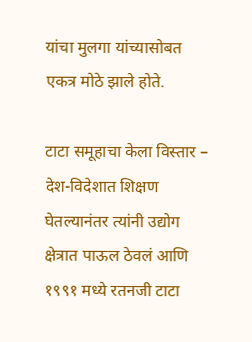यांचा मुलगा यांच्यासोबत एकत्र मोठे झाले होते.

टाटा समूहाचा केला विस्तार –
देश-विदेशात शिक्षण घेतल्यानंतर त्यांनी उद्योग क्षेत्रात पाऊल ठेवलं आणि १९९१ मध्ये रतनजी टाटा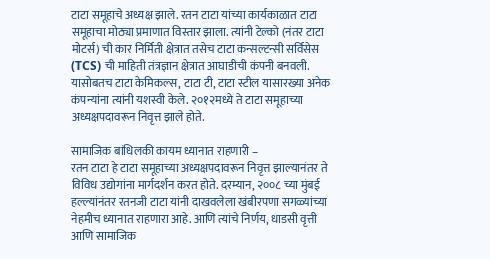टाटा समूहाचे अध्यक्ष झाले. रतन टाटा यांच्या कार्यकाळात टाटा समूहाचा मोठ्या प्रमाणात विस्तार झाला. त्यांनी टेल्को (नंतर टाटा मोटर्स) ची कार निर्मिती क्षेत्रात तसेच टाटा कन्सल्टन्सी सर्विसेस (TCS) ची माहिती तंत्रज्ञान क्षेत्रात आघाडीची कंपनी बनवली. यासोबतच टाटा केमिकल्स, टाटा टी, टाटा स्टील यासारख्या अनेक कंपन्यांना त्यांनी यशस्वी केले. २०१२मध्ये ते टाटा समूहाच्या अध्यक्षपदावरून निवृत्त झाले होते.

सामाजिक बांधिलकी कायम ध्यानात राहणारी –
रतन टाटा हे टाटा समूहाच्या अध्यक्षपदावरून निवृत्त झाल्यानंतर ते विविध उद्योगांना मार्गदर्शन करत होते. दरम्यान, २००८ च्या मुंबई हल्ल्यांनंतर रतनजी टाटा यांनी दाखवलेला खंबीरपणा सगळ्यांच्या नेहमीच ध्यानात राहणारा आहे. आणि त्यांचे निर्णय, धाडसी वृत्ती आणि सामाजिक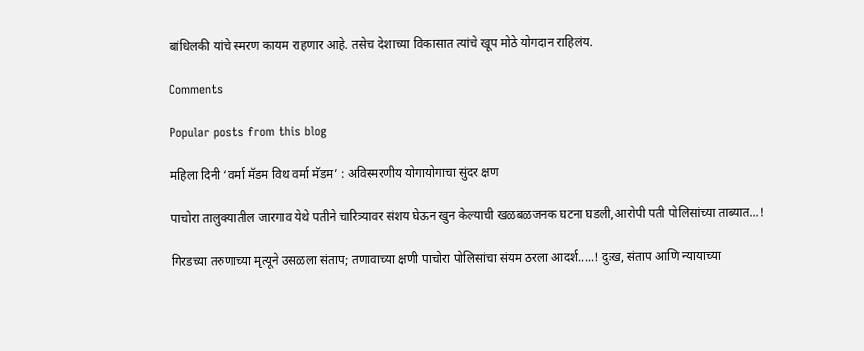बांधिलकी यांचे स्मरण कायम राहणार आहे. तसेच देशाच्या विकासात त्यांचे खूप मोठे योगदान राहिलंय.

Comments

Popular posts from this blog

महिला दिनी ‘वर्मा मॅडम विथ वर्मा मॅडम’ : अविस्मरणीय योगायोगाचा सुंदर क्षण

पाचोरा तालुक्यातील जारगाव येथे पतीने चारित्र्यावर संशय घेऊन खुन केल्याची खळबळजनक घटना घडली,आरोपी पती पोलिसांच्या ताब्यात...!

गिरडच्या तरुणाच्या मृत्यूने उसळला संताप; तणावाच्या क्षणी पाचोरा पोलिसांचा संयम ठरला आदर्श.....! दुःख, संताप आणि न्यायाच्या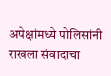अपेक्षांमध्ये पोलिसांनी राखला संवादाचा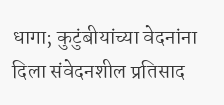धागा; कुटुंबीयांच्या वेदनांना दिला संवेदनशील प्रतिसाद